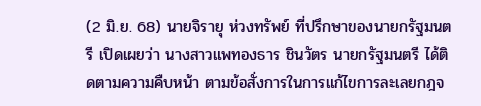(2 มิ.ย. 68) นายจิรายุ ห่วงทรัพย์ ที่ปรึกษาของนายกรัฐมนตรี เปิดเผยว่า นางสาวแพทองธาร ชินวัตร นายกรัฐมนตรี ได้ติดตามความคืบหน้า ตามข้อสั่งการในการแก้ไขการละเลยกฎจ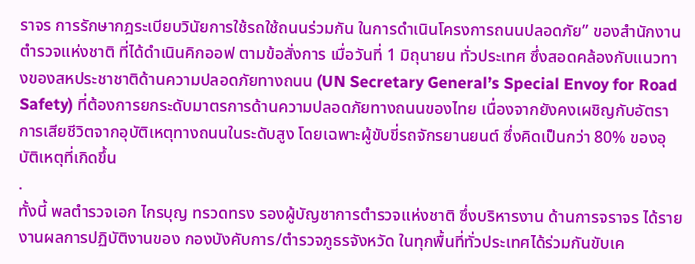ราจร การรักษากฎระเบียบวินัยการใช้รถใช้ถนนร่วมกัน ในการดำเนินโครงการถนนปลอดภัย” ของสำนักงานตำรวจแห่งชาติ ที่ได้ดำเนินคิกออฟ ตามข้อสั่งการ เมื่อวันที่ 1 มิถุนายน ทั่วประเทศ ซึ่งสอดคล้องกับแนวทางของสหประชาชาติด้านความปลอดภัยทางถนน (UN Secretary General’s Special Envoy for Road Safety) ที่ต้องการยกระดับมาตรการด้านความปลอดภัยทางถนนของไทย เนื่องจากยังคงเผชิญกับอัตราการเสียชีวิตจากอุบัติเหตุทางถนนในระดับสูง โดยเฉพาะผู้ขับขี่รถจักรยานยนต์ ซึ่งคิดเป็นกว่า 80% ของอุบัติเหตุที่เกิดขึ้น
.
ทั้งนี้ พลตำรวจเอก ไกรบุญ ทรวดทรง รองผู้บัญชาการตำรวจแห่งชาติ ซึ่งบริหารงาน ด้านการจราจร ได้รายงานผลการปฏิบัติงานของ กองบังคับการ/ตำรวจภูธรจังหวัด ในทุกพื้นที่ทั่วประเทศได้ร่วมกันขับเค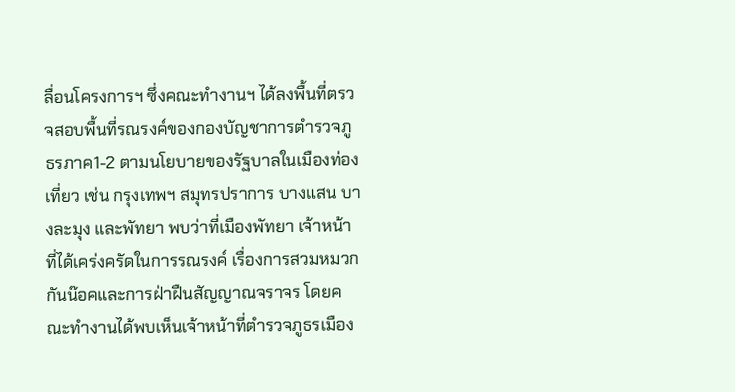ลื่อนโครงการฯ ซึ่งคณะทำงานฯ ได้ลงพื้นที่ตรวจสอบพื้นที่รณรงค์ของกองบัญชาการตำรวจภูธรภาค1-2 ตามนโยบายของรัฐบาลในเมืองท่องเที่ยว เช่น กรุงเทพฯ สมุทรปราการ บางแสน บางละมุง และพัทยา พบว่าที่เมืองพัทยา เจ้าหน้าที่ได้เคร่งครัดในการรณรงค์ เรื่องการสวมหมวกกันน๊อคและการฝ่าฝืนสัญญาณจราจร โดยคณะทำงานได้พบเห็นเจ้าหน้าที่ตำรวจภูธรเมือง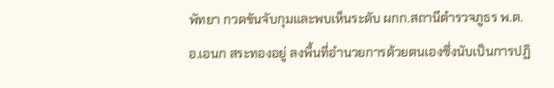พัทยา กวดขันจับกุมและพบเห็นระดับ ผกก.สถานีตำรวจภูธร พ.ต.อ.เอนก สระทองอยู่ ลงพื้นที่อำนวยการด้วยตนเองซึ่งนับเป็นการปฏิ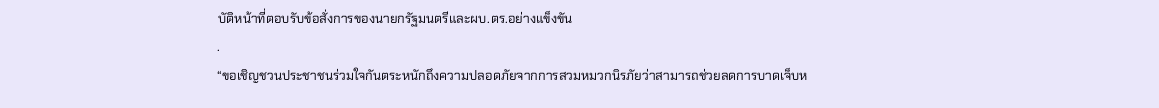บัติหน้าที่ตอบรับข้อสั่งการของนายกรัฐมนตรีและผบ.ตร.อย่างแข็งขัน
.
“ขอเชิญชวนประชาชนร่วมใจกันตระหนักถึงความปลอดภัยจากการสวมหมวกนิรภัยว่าสามารถช่วยลดการบาดเจ็บห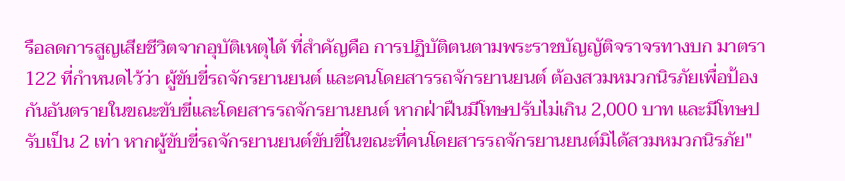รือลดการสูญเสียชีวิตจากอุบัติเหตุได้ ที่สำคัญคือ การปฏิบัติตนตามพระราชบัญญัติจราจรทางบก มาตรา 122 ที่กำหนดไว้ว่า ผู้ขับขี่รถจักรยานยนต์ และคนโดยสารรถจักรยานยนต์ ต้องสวมหมวกนิรภัยเพื่อป้องกันอันตรายในขณะขับขี่และโดยสารรถจักรยานยนต์ หากฝ่าฝืนมีโทษปรับไม่เกิน 2,000 บาท และมีโทษปรับเป็น 2 เท่า หากผู้ขับขี่รถจักรยานยนต์ขับขี่ในขณะที่คนโดยสารรถจักรยานยนต์มิได้สวมหมวกนิรภัย"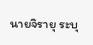นายจิรายุ ระบุ